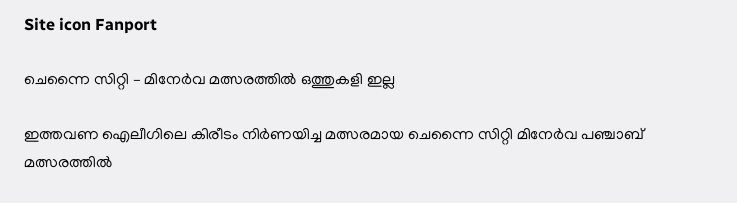Site icon Fanport

ചെന്നൈ സിറ്റി – മിനേർവ മത്സരത്തിൽ ഒത്തുകളി ഇല്ല

ഇത്തവണ ഐലീഗിലെ കിരീടം നിർണയിച്ച മത്സരമായ ചെന്നൈ സിറ്റി മിനേർവ പഞ്ചാബ് മത്സരത്തിൽ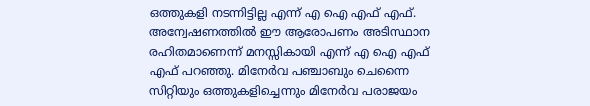ഒത്തുകളി നടന്നിട്ടില്ല എന്ന് എ ഐ എഫ് എഫ്. അന്വേഷണത്തിൽ ഈ ആരോപണം അടിസ്ഥാന രഹിതമാണെന്ന് മനസ്സികായി എന്ന് എ ഐ എഫ് എഫ് പറഞ്ഞു. മിനേർവ പഞ്ചാബും ചെന്നൈ സിറ്റിയും ഒത്തുകളിച്ചെന്നും മിനേർവ പരാജയം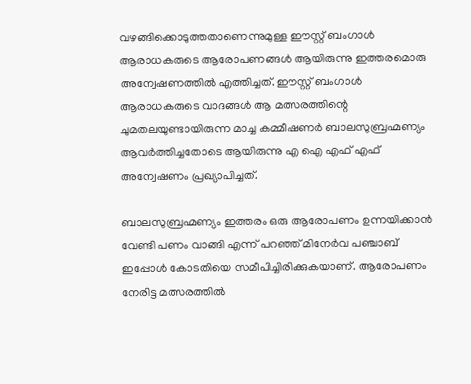വഴങ്ങിക്കൊടുത്തതാണെന്നുമുള്ള ഈസ്റ്റ് ബംഗാൾ ആരാധകരുടെ ആരോപണങ്ങൾ ആയിരുന്നു ഇത്തരമൊരു അന്വേഷണത്തിൽ എത്തിച്ചത്. ഈസ്റ്റ് ബംഗാൾ ആരാധകരുടെ വാദങ്ങൾ ആ മത്സരത്തിന്റെ ചുമതലയുണ്ടായിരുന്ന മാച്ച കമ്മീഷണർ ബാലസുബ്രഹ്മണ്യം ആവർത്തിച്ചതോടെ ആയിരുന്നു എ ഐ എഫ് എഫ് അന്വേഷണം പ്രഖ്യാപിച്ചത്.

ബാലസുബ്രഹ്മണ്യം ഇത്തരം ഒരു ആരോപണം ഉന്നയിക്കാൻ വേണ്ടി പണം വാങ്ങി എന്ന് പറഞ്ഞ് മിനേർവ പഞ്ചാബ് ഇപ്പോൾ കോടതിയെ സമീപിച്ചിരിക്കുകയാണ്‌. ആരോപണം നേരിട്ട മത്സരത്തിൽ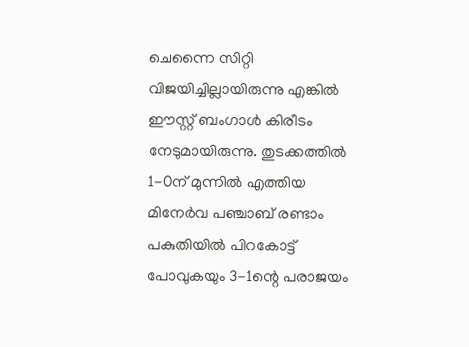ചെന്നൈ സിറ്റി വിജയിച്ചില്ലായിരുന്നു എങ്കിൽ ഈസ്റ്റ് ബംഗാൾ കിരീടം നേടുമായിരുന്നു. തുടക്കത്തിൽ 1-0ന് മുന്നിൽ എത്തിയ മിനേർവ പഞ്ചാബ് രണ്ടാം പകുതിയിൽ പിറകോട്ട് പോവുകയും 3-1ന്റെ പരാജയം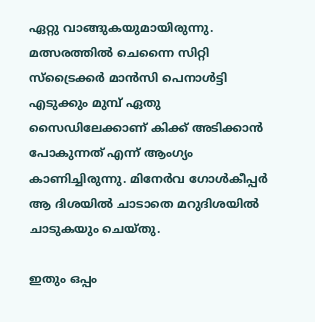ഏറ്റു വാങ്ങുകയുമായിരുന്നു. മത്സരത്തിൽ ചെന്നൈ സിറ്റി സ്ട്രൈക്കർ മാൻസി പെനാൾട്ടി എടുക്കും മുമ്പ് ഏതു സൈഡിലേക്കാണ് കിക്ക് അടിക്കാൻ പോകുന്നത് എന്ന് ആംഗ്യം കാണിച്ചിരുന്നു. മിനേർവ ഗോൾകീപ്പർ ആ ദിശയിൽ ചാടാതെ മറുദിശയിൽ ചാടുകയും ചെയ്തു.

ഇതും ഒപ്പം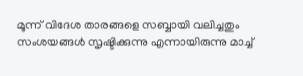മൂന്ന് വിദേശ താരങ്ങളെ സബ്ബായി വലിച്ചതും സംശയങ്ങൾ സൃഷ്ടിക്കുന്നു എന്നായിരുന്നു മാച്ച്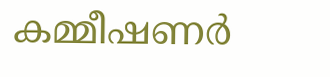കമ്മീഷണർ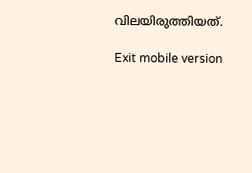വിലയിരുത്തിയത്.

Exit mobile version